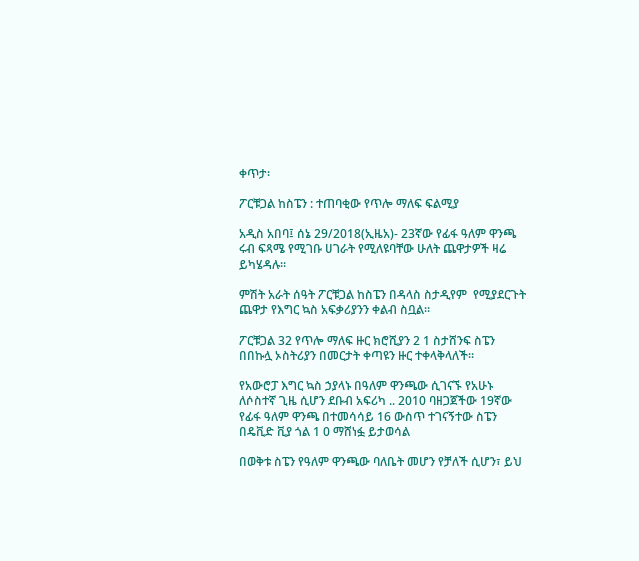ቀጥታ፡

ፖርቹጋል ከስፔን : ተጠባቂው የጥሎ ማለፍ ፍልሚያ

አዲስ አበባ፤ ሰኔ 29/2018(ኢዜአ)- 23ኛው የፊፋ ዓለም ዋንጫ ሩብ ፍጻሜ የሚገቡ ሀገራት የሚለዩባቸው ሁለት ጨዋታዎች ዛሬ ይካሄዳሉ።

ምሽት አራት ሰዓት ፖርቹጋል ከስፔን በዳላስ ስታዲየም  የሚያደርጉት ጨዋታ የእግር ኳስ አፍቃሪያንን ቀልብ ስቧል።

ፖርቹጋል 32 የጥሎ ማለፍ ዙር ክሮሺያን 2 1 ስታሸንፍ ስፔን በበኩሏ ኦስትሪያን በመርታት ቀጣዩን ዙር ተቀላቅላለች።

የአውሮፓ እግር ኳስ ኃያላኑ በዓለም ዋንጫው ሲገናኙ የአሁኑ ለሶስተኛ ጊዜ ሲሆን ደቡብ አፍሪካ .. 2010 ባዘጋጀችው 19ኛው የፊፋ ዓለም ዋንጫ በተመሳሳይ 16 ውስጥ ተገናኝተው ስፔን በዴቪድ ቪያ ጎል 1 0 ማሸነፏ ይታወሳል

በወቅቱ ስፔን የዓለም ዋንጫው ባለቤት መሆን የቻለች ሲሆን፣ ይህ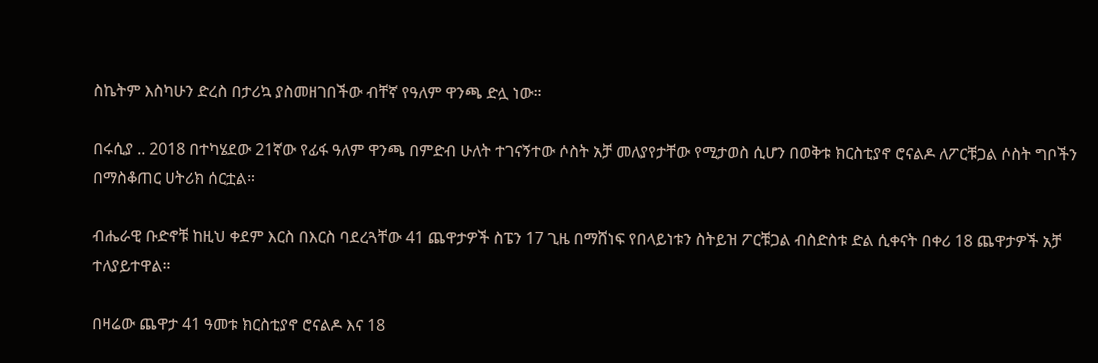ስኬትም እስካሁን ድረስ በታሪኳ ያስመዘገበችው ብቸኛ የዓለም ዋንጫ ድሏ ነው።

በሩሲያ .. 2018 በተካሄደው 21ኛው የፊፋ ዓለም ዋንጫ በምድብ ሁለት ተገናኝተው ሶስት አቻ መለያየታቸው የሚታወስ ሲሆን በወቅቱ ክርስቲያኖ ሮናልዶ ለፖርቹጋል ሶስት ግቦችን በማስቆጠር ሀትሪክ ሰርቷል።

ብሔራዊ ቡድኖቹ ከዚህ ቀደም እርስ በእርስ ባደረጓቸው 41 ጨዋታዎች ስፔን 17 ጊዜ በማሸነፍ የበላይነቱን ስትይዝ ፖርቹጋል ብስድስቱ ድል ሲቀናት በቀሪ 18 ጨዋታዎች አቻ ተለያይተዋል።

በዛሬው ጨዋታ 41 ዓመቱ ክርስቲያኖ ሮናልዶ እና 18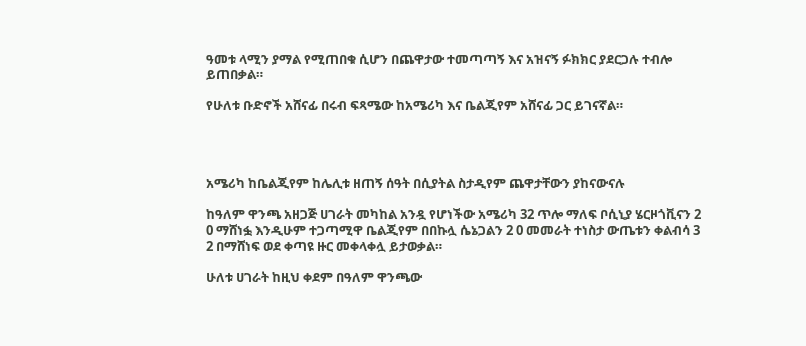ዓመቱ ላሚን ያማል የሚጠበቁ ሲሆን በጨዋታው ተመጣጣኝ እና አዝናኝ ፉክክር ያደርጋሉ ተብሎ ይጠበቃል።

የሁለቱ ቡድኖች አሸናፊ በሩብ ፍጻሜው ከአሜሪካ እና ቤልጂየም አሸናፊ ጋር ይገናኛል።




አሜሪካ ከቤልጂየም ከሌሊቱ ዘጠኝ ሰዓት በሲያትል ስታዲየም ጨዋታቸውን ያከናውናሉ

ከዓለም ዋንጫ አዘጋጅ ሀገራት መካከል አንዷ የሆነችው አሜሪካ 32 ጥሎ ማለፍ ቦሲኒያ ሄርዞጎቪናን 2 0 ማሸነፏ እንዲሁም ተጋጣሚዋ ቤልጂየም በበኩሏ ሴኔጋልን 2 0 መመራት ተነስታ ውጤቱን ቀልብሳ 3 2 በማሸነፍ ወደ ቀጣዩ ዙር መቀላቀሏ ይታወቃል።

ሁለቱ ሀገራት ከዚህ ቀደም በዓለም ዋንጫው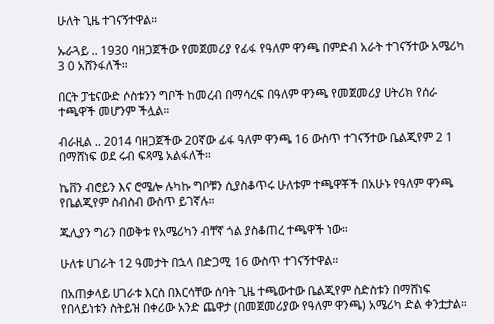ሁለት ጊዜ ተገናኝተዋል።

ኡራጓይ .. 1930 ባዘጋጀችው የመጀመሪያ የፊፋ የዓለም ዋንጫ በምድብ አራት ተገናኝተው አሜሪካ 3 0 አሸንፋለች።

በርት ፓቴናውድ ሶስቱንን ግቦች ከመረብ በማሳረፍ በዓለም ዋንጫ የመጀመሪያ ሀትሪክ የሰራ ተጫዋች መሆንም ችሏል።

ብራዚል .. 2014 ባዘጋጀችው 20ኛው ፊፋ ዓለም ዋንጫ 16 ውስጥ ተገናኝተው ቤልጂየም 2 1 በማሸነፍ ወደ ሩብ ፍጻሜ አልፋለች።

ኬቨን ብሮይን እና ሮሜሎ ሉካኩ ግቦቹን ሲያስቆጥሩ ሁለቱም ተጫዋቾች በአሁኑ የዓለም ዋንጫ የቤልጂየም ስብስብ ውስጥ ይገኛሉ።

ጁሊያን ግሪን በወቅቱ የአሜሪካን ብቸኛ ጎል ያስቆጠረ ተጫዋች ነው።

ሁለቱ ሀገራት 12 ዓመታት በኋላ በድጋሚ 16 ውስጥ ተገናኝተዋል።

በአጠቃላይ ሀገራቱ እርስ በእርሳቸው ሰባት ጊዜ ተጫውተው ቤልጂየም ስድስቱን በማሸነፍ የበላይነቱን ስትይዝ በቀሪው አንድ ጨዋታ (በመጀመሪያው የዓለም ዋንጫ) አሜሪካ ድል ቀንቷታል።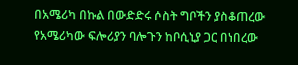በአሜሪካ በኩል በውድድሩ ሶስት ግቦችን ያስቆጠረው የአሜሪካው ፍሎሪያን ባሎጉን ከቦሲኒያ ጋር በነበረው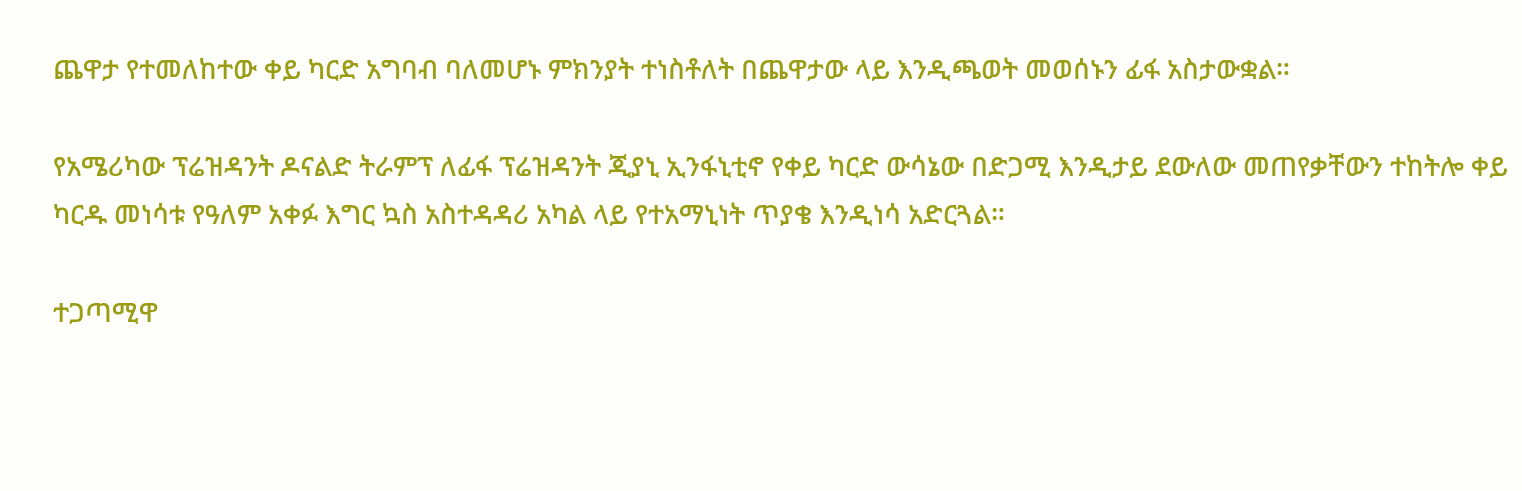ጨዋታ የተመለከተው ቀይ ካርድ አግባብ ባለመሆኑ ምክንያት ተነስቶለት በጨዋታው ላይ እንዲጫወት መወሰኑን ፊፋ አስታውቋል።

የአሜሪካው ፕሬዝዳንት ዶናልድ ትራምፕ ለፊፋ ፕሬዝዳንት ጂያኒ ኢንፋኒቲኖ የቀይ ካርድ ውሳኔው በድጋሚ እንዲታይ ደውለው መጠየቃቸውን ተከትሎ ቀይ ካርዱ መነሳቱ የዓለም አቀፉ እግር ኳስ አስተዳዳሪ አካል ላይ የተአማኒነት ጥያቄ እንዲነሳ አድርጓል።

ተጋጣሚዋ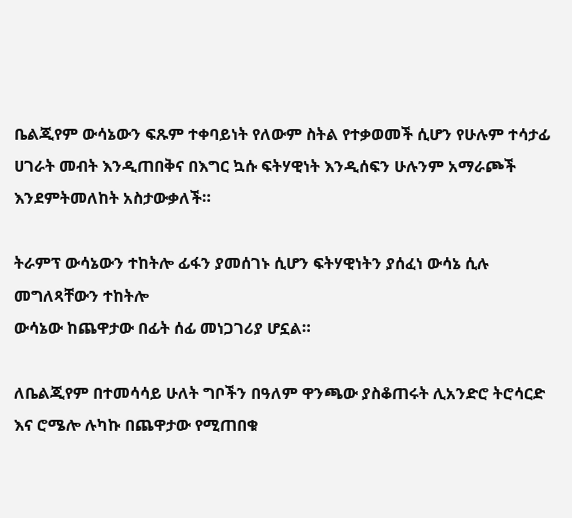ቤልጂየም ውሳኔውን ፍጹም ተቀባይነት የለውም ስትል የተቃወመች ሲሆን የሁሉም ተሳታፊ ሀገራት መብት እንዲጠበቅና በእግር ኳሱ ፍትሃዊነት እንዲሰፍን ሁሉንም አማራጮች እንደምትመለከት አስታውቃለች።

ትራምፕ ውሳኔውን ተከትሎ ፊፋን ያመሰገኑ ሲሆን ፍትሃዊነትን ያሰፈነ ውሳኔ ሲሉ መግለጻቸውን ተከትሎ
ውሳኔው ከጨዋታው በፊት ሰፊ መነጋገሪያ ሆኗል።

ለቤልጂየም በተመሳሳይ ሁለት ግቦችን በዓለም ዋንጫው ያስቆጠሩት ሊአንድሮ ትሮሳርድ እና ሮሜሎ ሉካኩ በጨዋታው የሚጠበቁ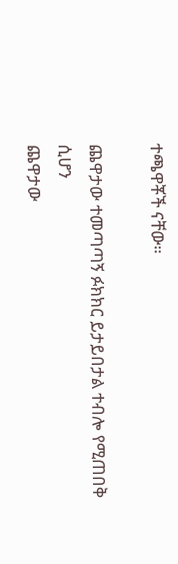ተጫዋቾች ናቸው።

ጨዋታው ተመጣጣኝ ፉክክር ይታይበታል ተብሎ የሚጠበቅ ሲሆን
ጨዋታው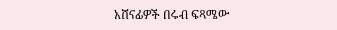አሸናፊዎች በሩብ ፍጻሜው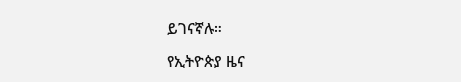ይገናኛሉ።

የኢትዮጵያ ዜና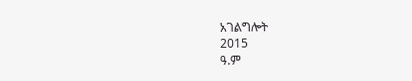አገልግሎት
2015
ዓ.ም